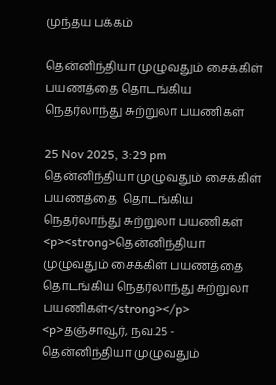முந்தய பக்கம்

தென்னிந்தியா முழுவதும் சைக்கிள் பயணத்தை தொடங்கிய நெதர்லாந்து சுற்றுலா பயணிகள்

25 Nov 2025, 3:29 pm
தென்னிந்தியா முழுவதும் சைக்கிள் பயணத்தை  தொடங்கிய நெதர்லாந்து சுற்றுலா பயணிகள்
<p><strong>தென்னிந்தியா முழுவதும் சைக்கிள் பயணத்தை  தொடங்கிய நெதர்லாந்து சுற்றுலா பயணிகள்</strong></p> <p>தஞ்சாவூர், நவ.25 -  தென்னிந்தியா முழுவதும்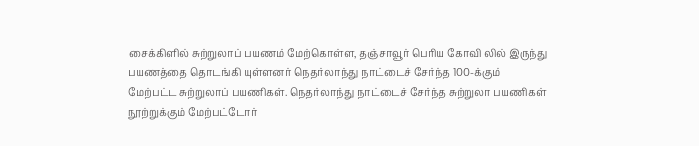சைக்கிளில் சுற்றுலாப் பயணம் மேற்கொள்ள, தஞ்சாவூர் பெரிய கோவி லில் இருந்து பயணத்தை தொடங்கி யுள்ளனர் நெதர்லாந்து நாட்டைச் சேர்ந்த 100-க்கும் மேற்பட்ட சுற்றுலாப் பயணிகள். நெதர்லாந்து நாட்டைச் சேர்ந்த சுற்றுலா பயணிகள் நூற்றுக்கும் மேற்பட்டோர்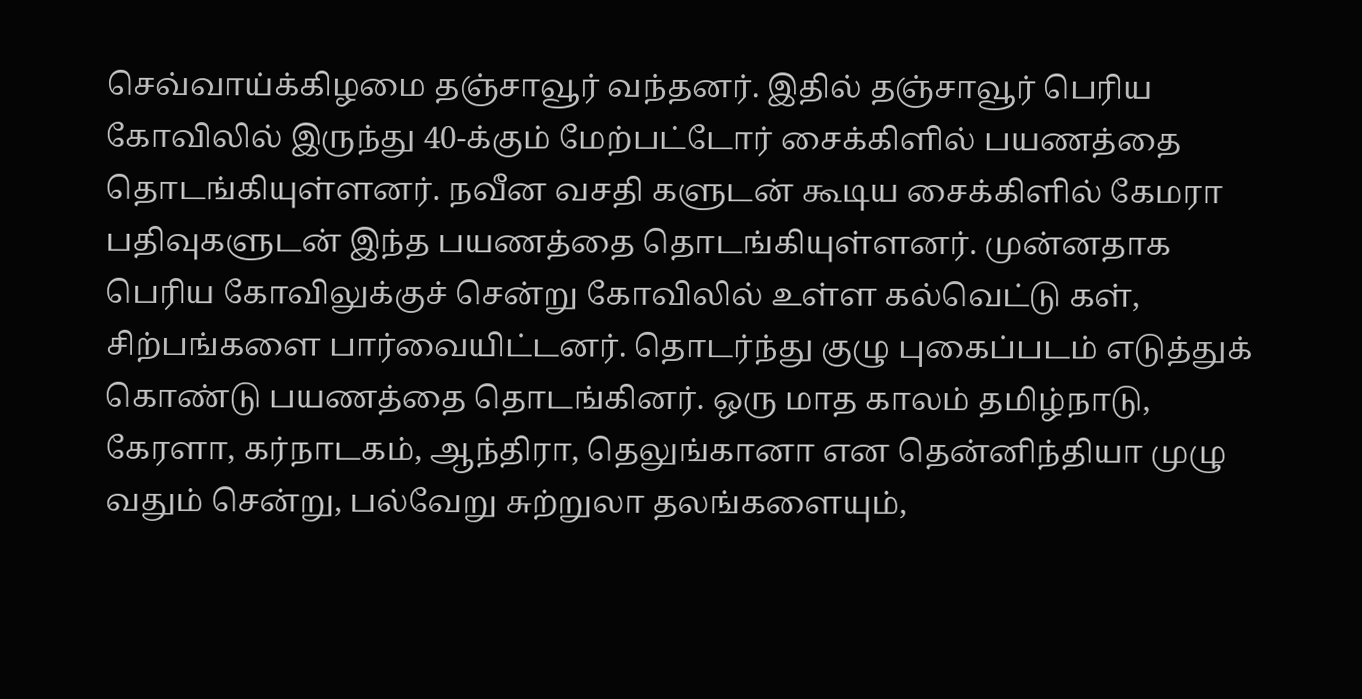செவ்வாய்க்கிழமை தஞ்சாவூர் வந்தனர். இதில் தஞ்சாவூர் பெரிய கோவிலில் இருந்து 40-க்கும் மேற்பட்டோர் சைக்கிளில் பயணத்தை தொடங்கியுள்ளனர். நவீன வசதி களுடன் கூடிய சைக்கிளில் கேமரா பதிவுகளுடன் இந்த பயணத்தை தொடங்கியுள்ளனர். முன்னதாக பெரிய கோவிலுக்குச் சென்று கோவிலில் உள்ள கல்வெட்டு கள், சிற்பங்களை பார்வையிட்டனர். தொடர்ந்து குழு புகைப்படம் எடுத்துக் கொண்டு பயணத்தை தொடங்கினர். ஒரு மாத காலம் தமிழ்நாடு, கேரளா, கர்நாடகம், ஆந்திரா, தெலுங்கானா என தென்னிந்தியா முழு வதும் சென்று, பல்வேறு சுற்றுலா தலங்களையும்,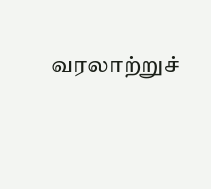வரலாற்றுச்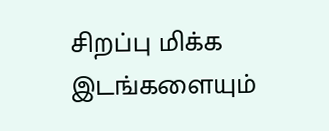சிறப்பு மிக்க இடங்களையும்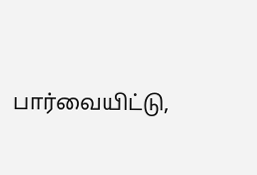பார்வையிட்டு,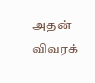அதன் விவரக்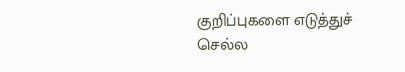குறிப்புகளை எடுத்துச் செல்ல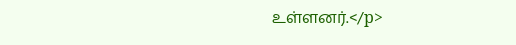உள்ளனர்.</p>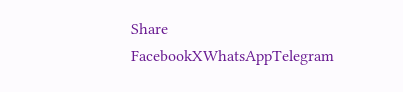Share
FacebookXWhatsAppTelegram